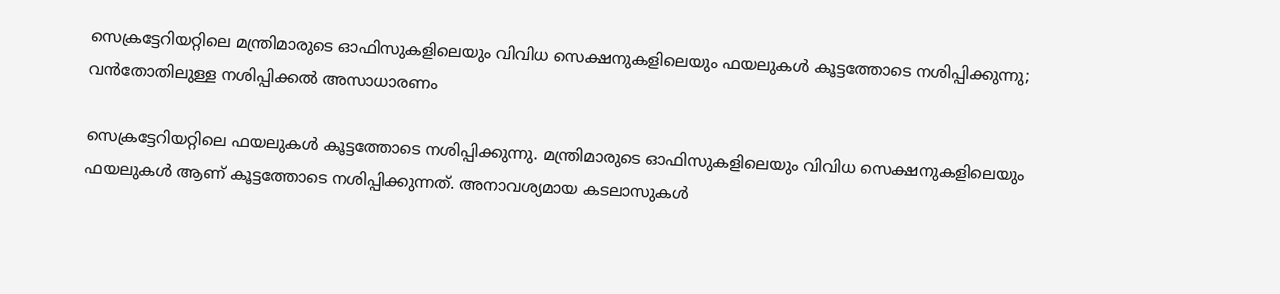സെക്രട്ടേറിയറ്റിലെ മന്ത്രിമാരുടെ ഓഫിസുകളിലെയും വിവിധ സെക്ഷനുകളിലെയും ഫയലുകൾ കൂട്ടത്തോടെ നശിപ്പിക്കുന്നു; വൻതോതിലുള്ള നശിപ്പിക്കൽ അസാധാരണം

സെക്രട്ടേറിയറ്റിലെ ഫയലുകൾ കൂട്ടത്തോടെ നശിപ്പിക്കുന്നു. മന്ത്രിമാരുടെ ഓഫിസുകളിലെയും വിവിധ സെക്ഷനുകളിലെയും ഫയലുകൾ ആണ് കൂട്ടത്തോടെ നശിപ്പിക്കുന്നത്. അനാവശ്യമായ കടലാസുകൾ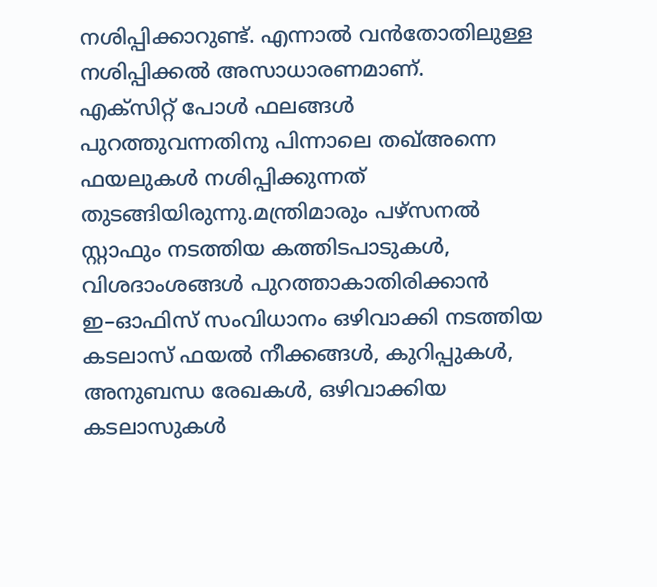നശിപ്പിക്കാറുണ്ട്. എന്നാൽ വൻതോതിലുള്ള നശിപ്പിക്കൽ അസാധാരണമാണ്.
എക്സിറ്റ് പോൾ ഫലങ്ങൾ പുറത്തുവന്നതിനു പിന്നാലെ തഖ്അന്നെ ഫയലുകൾ നശിപ്പിക്കുന്നത് തുടങ്ങിയിരുന്നു.മന്ത്രിമാരും പഴ്സനൽ സ്റ്റാഫും നടത്തിയ കത്തിടപാടുകൾ, വിശദാംശങ്ങൾ പുറത്താകാതിരിക്കാൻ ഇ–ഓഫിസ് സംവിധാനം ഒഴിവാക്കി നടത്തിയ കടലാസ് ഫയൽ നീക്കങ്ങൾ, കുറിപ്പുകൾ, അനുബന്ധ രേഖകൾ, ഒഴിവാക്കിയ കടലാസുകൾ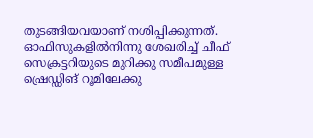തുടങ്ങിയവയാണ് നശിപ്പിക്കുന്നത്.
ഓഫിസുകളിൽനിന്നു ശേഖരിച്ച് ചീഫ് സെക്രട്ടറിയുടെ മുറിക്കു സമീപമുള്ള ഷ്രെഡ്ഡിങ് റൂമിലേക്കു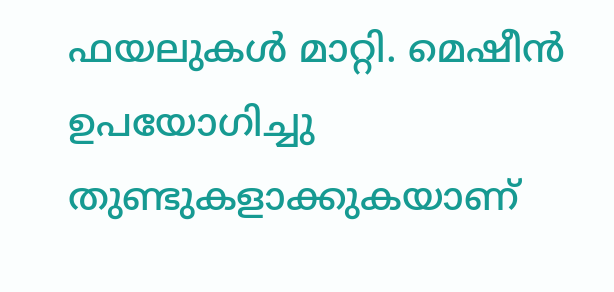ഫയലുകൾ മാറ്റി. മെഷീൻ ഉപയോഗിച്ചു തുണ്ടുകളാക്കുകയാണ്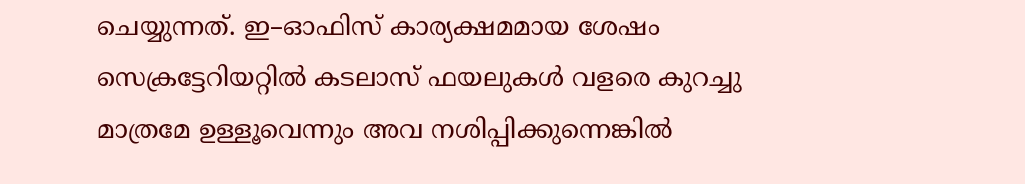ചെയ്യുന്നത്. ഇ–ഓഫിസ് കാര്യക്ഷമമായ ശേഷം സെക്രട്ടേറിയറ്റിൽ കടലാസ് ഫയലുകൾ വളരെ കുറച്ചു മാത്രമേ ഉള്ളൂവെന്നും അവ നശിപ്പിക്കുന്നെങ്കിൽ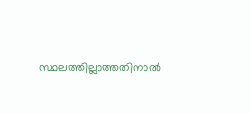സ്ഥലത്തില്ലാത്തതിനാൽ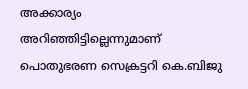അക്കാര്യം അറിഞ്ഞിട്ടില്ലെന്നുമാണ് പൊതുഭരണ സെക്രട്ടറി കെ.ബിജു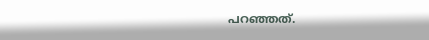പറഞ്ഞത്.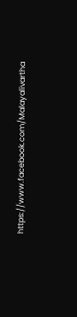https://www.facebook.com/Malayalivartha